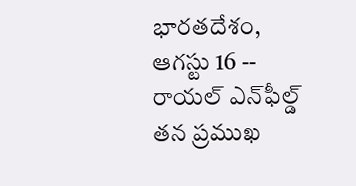భారతదేశం, ఆగస్టు 16 -- రాయల్ ఎన్‌ఫీల్డ్ తన ప్రముఖ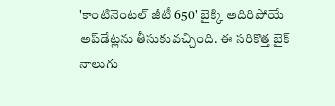'కాంటినెంటల్ జీటీ 650' బైక్కి అదిరిపోయే అప్‌డేట్లను తీసుకువచ్చింది. ఈ సరికొత్త బైక్ నాలుగు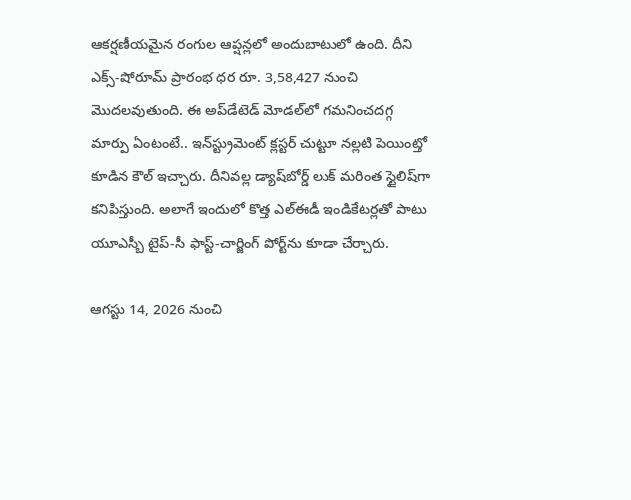ఆకర్షణీయమైన రంగుల ఆప్షన్లలో అందుబాటులో ఉంది. దీని ఎక్స్-షోరూమ్ ప్రారంభ ధర రూ. 3,58,427 నుంచి మొదలవుతుంది. ఈ అప్‌డేటెడ్ మోడల్‌లో గమనించదగ్గ మార్పు ఏంటంటే.. ఇన్‌స్ట్రుమెంట్ క్లస్టర్ చుట్టూ నల్లటి పెయింట్తో కూడిన కౌల్ ఇచ్చారు. దీనివల్ల డ్యాష్‌బోర్డ్ లుక్ మరింత స్టైలిష్‌గా కనిపిస్తుంది. అలాగే ఇందులో కొత్త ఎల్ఈడీ ఇండికేటర్లతో పాటు యూఎస్బీ టైప్-సీ ఫాస్ట్-చార్జింగ్ పోర్ట్‌ను కూడా చేర్చారు.

ఆగస్టు 14, 2026 నుంచి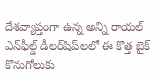దేశవ్యాప్తంగా ఉన్న అన్ని రాయల్ ఎన్‌ఫీల్డ్ డీలర్‌షిప్‌లలో ఈ కొత్త బైక్ కొనుగోలుకు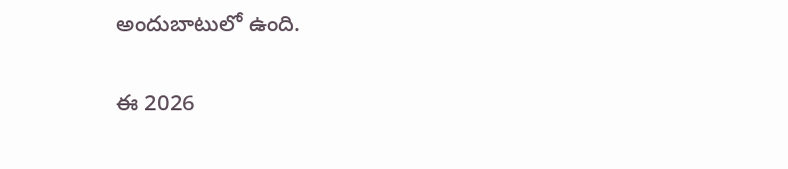అందుబాటులో ఉంది.

ఈ 2026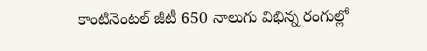కాంటినెంటల్ జీటీ 650 నాలుగు విభిన్న రంగుల్లో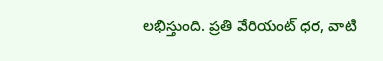లభిస్తుంది. ప్రతి వేరియంట్ ధర, వాటి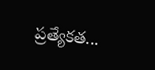ప్రత్యేకత...